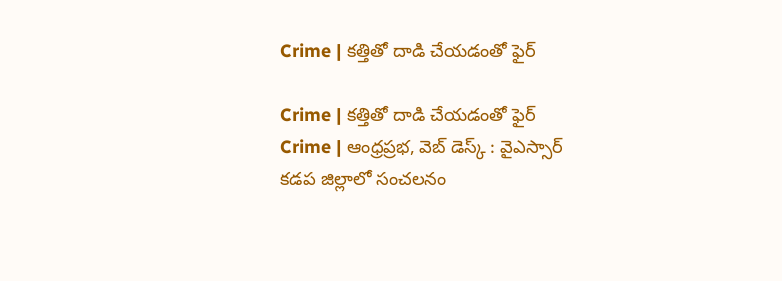Crime | కత్తితో దాడి చేయడంతో ఫైర్

Crime | కత్తితో దాడి చేయడంతో ఫైర్
Crime | ఆంధ్రప్రభ, వెబ్ డెస్క్ : వైఎస్సార్ కడప జిల్లాలో సంచలనం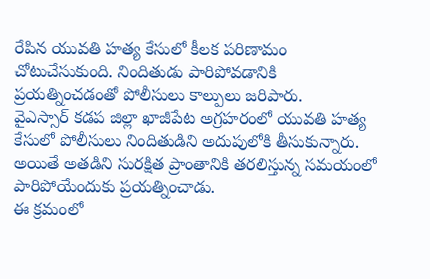రేపిన యువతి హత్య కేసులో కీలక పరిణామం చోటుచేసుకుంది. నిందితుడు పారిపోవడానికి ప్రయత్నించడంతో పోలీసులు కాల్పులు జరిపారు.
వైఎస్సార్ కడప జిల్లా ఖాజీపేట అగ్రహరంలో యువతి హత్య కేసులో పోలీసులు నిందితుడిని అదుపులోకి తీసుకున్నారు. అయితే అతడిని సురక్షిత ప్రాంతానికి తరలిస్తున్న సమయంలో పారిపోయేందుకు ప్రయత్నించాడు.
ఈ క్రమంలో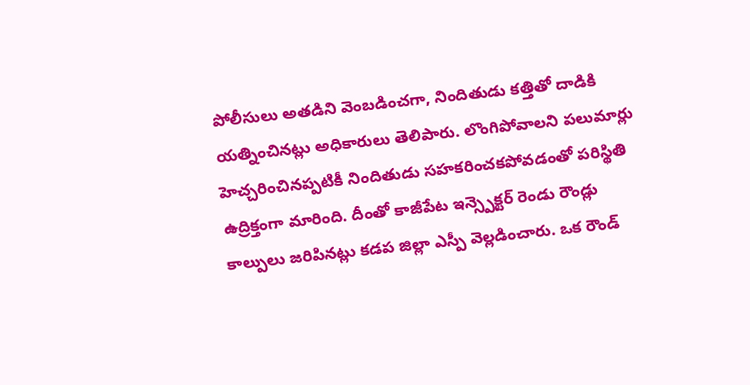పోలీసులు అతడిని వెంబడించగా, నిందితుడు కత్తితో దాడికి యత్నించినట్లు అధికారులు తెలిపారు. లొంగిపోవాలని పలుమార్లు హెచ్చరించినప్పటికీ నిందితుడు సహకరించకపోవడంతో పరిస్థితి ఉద్రిక్తంగా మారింది. దీంతో కాజీపేట ఇన్స్పెక్టర్ రెండు రౌండ్లు కాల్పులు జరిపినట్లు కడప జిల్లా ఎస్పీ వెల్లడించారు. ఒక రౌండ్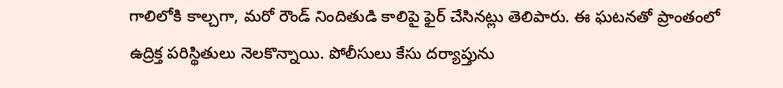గాలిలోకి కాల్చగా, మరో రౌండ్ నిందితుడి కాలిపై ఫైర్ చేసినట్లు తెలిపారు. ఈ ఘటనతో ప్రాంతంలో ఉద్రిక్త పరిస్థితులు నెలకొన్నాయి. పోలీసులు కేసు దర్యాప్తును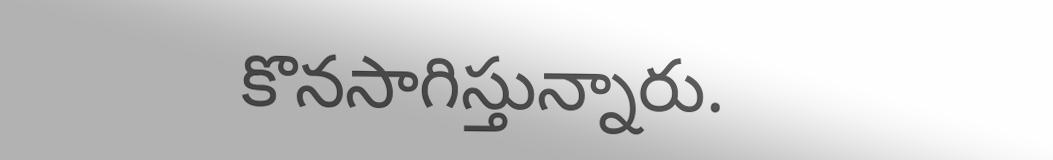కొనసాగిస్తున్నారు.